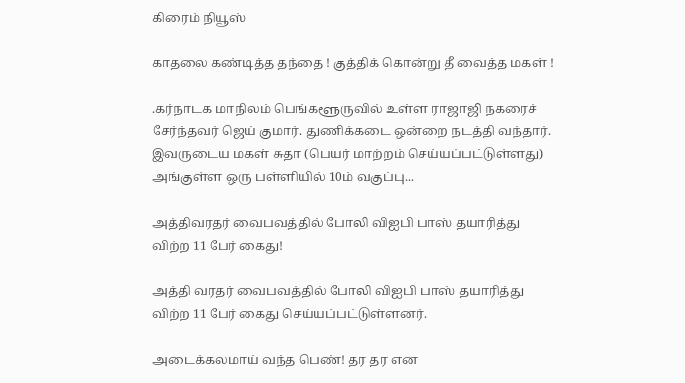கிரைம் நியூஸ்

காதலை கண்டித்த தந்தை ! குத்திக் கொன்று தீ வைத்த மகள் !

.கர்நாடக மாநிலம் பெங்களூருவில் உள்ள ராஜாஜி நகரைச் சேர்ந்தவர் ஜெய் குமார். துணிக்கடை ஒன்றை நடத்தி வந்தார். இவருடைய மகள் சுதா (பெயர் மாற்றம் செய்யப்பட்டுள்ளது) அங்குள்ள ஒரு பள்ளியில் 10ம் வகுப்பு...

அத்திவரதர் வைபவத்தில் போலி விஐபி பாஸ் தயாரித்து விற்ற 11 பேர் கைது!

அத்தி வரதர் வைபவத்தில் போலி விஐபி பாஸ் தயாரித்து விற்ற 11 பேர் கைது செய்யப்பட்டுள்ளனர்.

அடைக்கலமாய் வந்த பெண்! தர தர என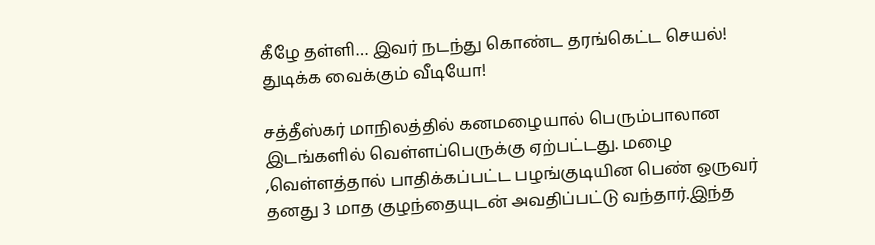கீழே தள்ளி… இவர் நடந்து கொண்ட தரங்கெட்ட செயல்! துடிக்க வைக்கும் வீடியோ!

சத்தீஸ்கர் மாநிலத்தில் கனமழையால் பெரும்பாலான இடங்களில் வெள்ளப்பெருக்கு ஏற்பட்டது. மழை ,வெள்ளத்தால் பாதிக்கப்பட்ட பழங்குடியின பெண் ஒருவர் தனது 3 மாத குழந்தையுடன் அவதிப்பட்டு வந்தார்.இந்த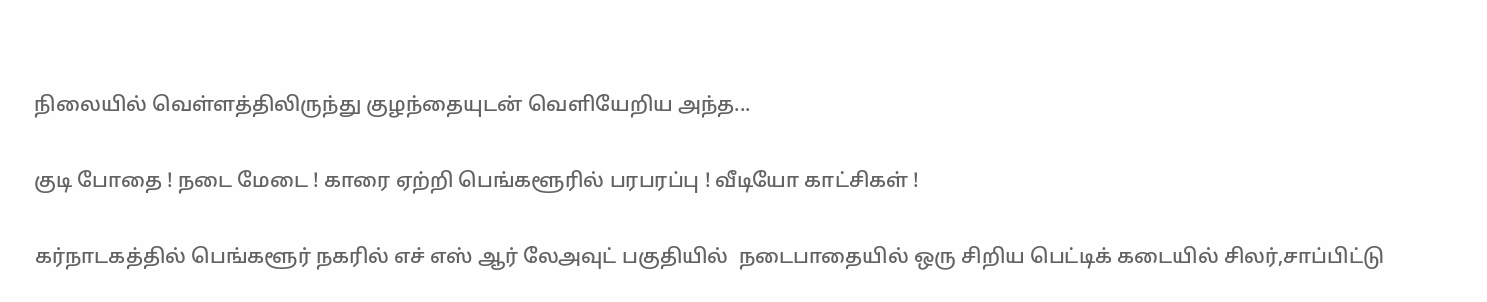நிலையில் வெள்ளத்திலிருந்து குழந்தையுடன் வெளியேறிய அந்த...

குடி போதை ! நடை மேடை ! காரை ஏற்றி பெங்களூரில் பரபரப்பு ! வீடியோ காட்சிகள் !

கர்நாடகத்தில் பெங்களூர் நகரில் எச் எஸ் ஆர் லேஅவுட் பகுதியில்  நடைபாதையில் ஒரு சிறிய பெட்டிக் கடையில் சிலர்,சாப்பிட்டு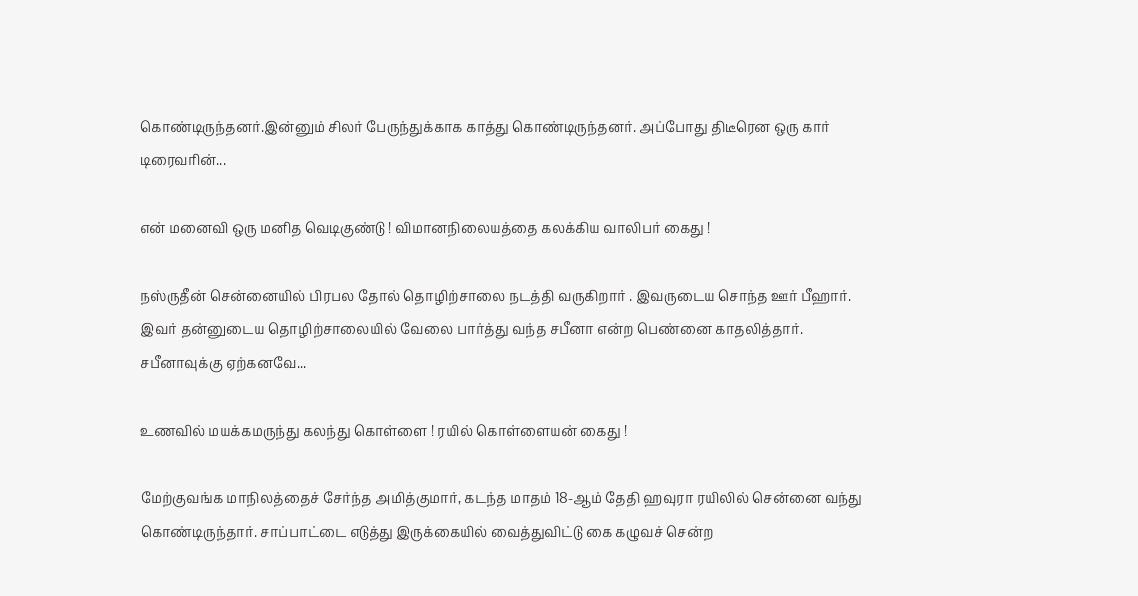கொண்டிருந்தனர்.இன்னும் சிலர் பேருந்துக்காக காத்து கொண்டிருந்தனர். அப்போது திடீரென ஒரு கார் டிரைவரின்...

என் மனைவி ஒரு மனித வெடிகுண்டு ! விமானநிலையத்தை கலக்கிய வாலிபர் கைது !

நஸ்ருதீன் சென்னையில் பிரபல தோல் தொழிற்சாலை நடத்தி வருகிறார் . இவருடைய சொந்த ஊர் பீஹார். இவர் தன்னுடைய தொழிற்சாலையில் வேலை பார்த்து வந்த சபீனா என்ற பெண்னை காதலித்தார். சபீனாவுக்கு ஏற்கனவே...

உணவில் மயக்கமருந்து கலந்து கொள்ளை ! ரயில் கொள்ளையன் கைது !

மேற்குவங்க மாநிலத்தைச் சேர்ந்த அமித்குமார், கடந்த மாதம் 18-ஆம் தேதி ஹவுரா ரயிலில் சென்னை வந்து கொண்டிருந்தார். சாப்பாட்டை எடுத்து இருக்கையில் வைத்துவிட்டு கை கழுவச் சென்ற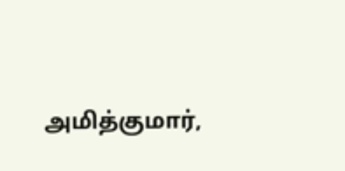அமித்குமார்,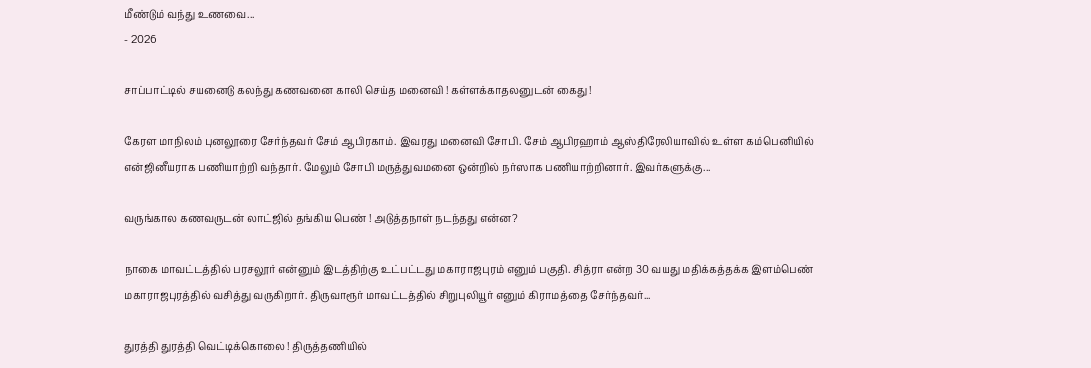மீண்டும் வந்து உணவை...
- 2026

சாப்பாட்டில் சயனைடு கலந்து கணவனை காலி செய்த மனைவி ! கள்ளக்காதலனுடன் கைது !

கேரள மாநிலம் புனலூரை சேர்ந்தவர் சேம் ஆபிரகாம். இவரது மனைவி சோபி. சேம் ஆபிரஹாம் ஆஸ்திரேலியாவில் உள்ள கம்பெனியில் என்ஜினீயராக பணியாற்றி வந்தார். மேலும் சோபி மருத்துவமனை ஒன்றில் நர்ஸாக பணியாற்றினார். இவர்களுக்கு...

வருங்கால கணவருடன் லாட்ஜில் தங்கிய பெண் ! அடுத்தநாள் நடந்தது என்ன?

நாகை மாவட்டத்தில் பரசலூர் என்னும் இடத்திற்கு உட்பட்டது மகாராஜபுரம் எனும் பகுதி. சித்ரா என்ற 30 வயது மதிக்கத்தக்க இளம்பெண் மகாராஜபுரத்தில் வசித்து வருகிறார். திருவாரூர் மாவட்டத்தில் சிறுபுலியூர் எனும் கிராமத்தை சேர்ந்தவர்...

துரத்தி துரத்தி வெட்டிக்கொலை ! திருத்தணியில்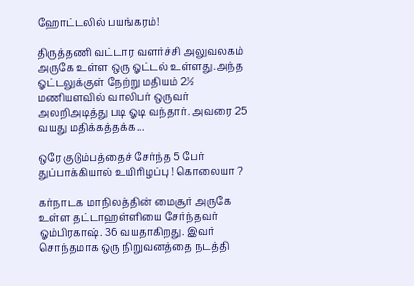ஹோட்டலில் பயங்கரம்!

திருத்தணி வட்டார வளர்ச்சி அலுவலகம் அருகே உள்ள ஒரு ஓட்டல் உள்ளது.அந்த ஓட்டலுக்குள் நேற்று மதியம் 2½ மணியளவில் வாலிபர் ஒருவர் அலறிஅடித்து படி ஓடி வந்தார். அவரை 25 வயது மதிக்கத்தக்க...

ஒரே குடும்பத்தைச் சேர்ந்த 5 பேர் துப்பாக்கியால் உயிரிழப்பு ! கொலையா ?

கர்நாடக மாநிலத்தின் மைசூர் அருகே உள்ள தட்டாஹள்ளியை சேர்ந்தவர் ஓம்பிரகாஷ். 36 வயதாகிறது. இவர் சொந்தமாக ஒரு நிறுவனத்தை நடத்தி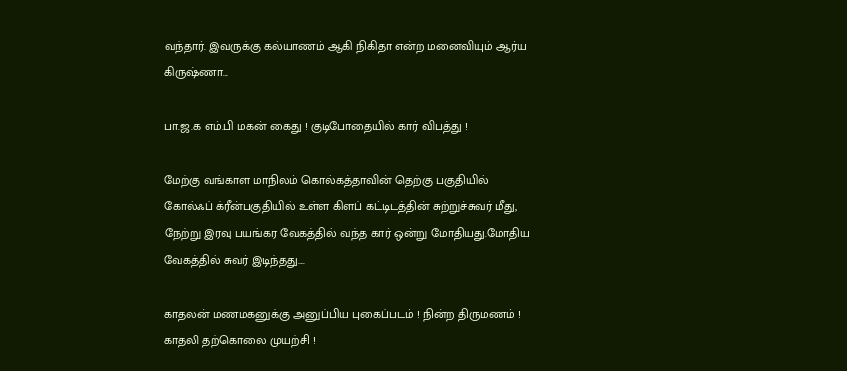வந்தார். இவருக்கு கல்யாணம் ஆகி நிகிதா என்ற மனைவியும் ஆர்ய கிருஷ்ணா...

பா.ஜ.க எம்.பி மகன் கைது ! குடிபோதையில் கார் விபத்து !

மேற்கு வங்காள மாநிலம் கொல்கத்தாவின் தெற்கு பகுதியில் கோல்ஃப் க்ரீன்பகுதியில் உள்ள கிளப் கட்டிடத்தின் சுற்றுச்சுவர் மீது, நேற்று இரவு பயங்கர வேகத்தில் வந்த கார் ஒன்று மோதியது.மோதிய வேகத்தில் சுவர் இடிந்தது....

காதலன் மணமகனுக்கு அனுப்பிய புகைப்படம் ! நின்ற திருமணம் ! காதலி தற்கொலை முயற்சி !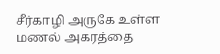சீர்காழி அருகே உள்ள மணல் அகரத்தை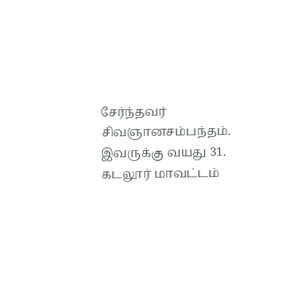சேர்ந்தவர் சிவஞானசம்பந்தம். இவருக்கு வயது 31. கடலூர் மாவட்டம்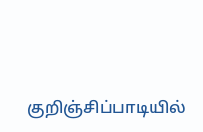குறிஞ்சிப்பாடியில்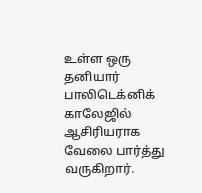உள்ள ஒரு தனியார் பாலிடெக்னிக் காலேஜில் ஆசிரியராக வேலை பார்த்து வருகிறார்.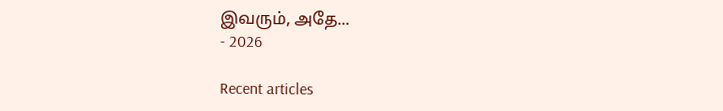இவரும், அதே...
- 2026

Recent articles